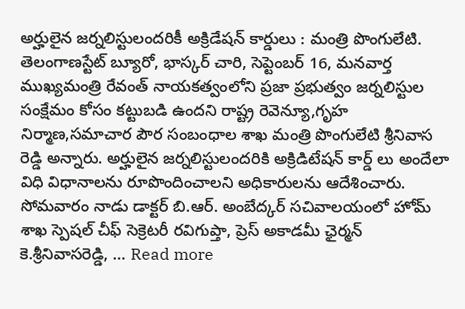అర్హులైన జర్నలిస్టులందరికీ అక్రిడేషన్ కార్డులు : మంత్రి పొంగులేటి.
తెలంగాణస్టేట్ బ్యూరో, భాస్కర్ చారి, సెప్టెంబర్ 16, మనవార్త ముఖ్యమంత్రి రేవంత్ నాయకత్వంలోని ప్రజా ప్రభుత్వం జర్నలిస్టుల సంక్షేమం కోసం కట్టుబడి ఉందని రాష్ట్ర రెవెన్యూ,గృహ నిర్మాణ,సమాచార పౌర సంబంధాల శాఖ మంత్రి పొంగులేటి శ్రీనివాస రెడ్డి అన్నారు. అర్హులైన జర్నలిస్టులందరికి అక్రిడిటేషన్ కార్డ్ లు అందేలా విధి విధానాలను రూపొందించాలని అధికారులను ఆదేశించారు. సోమవారం నాడు డాక్టర్ బి.ఆర్. అంబేద్కర్ సచివాలయంలో హోమ్ శాఖ స్పెషల్ చీఫ్ సెక్రెటరీ రవిగుప్తా, ప్రెస్ అకాడమీ ఛైర్మన్ కె.శ్రీనివాసరెడ్డి, … Read more